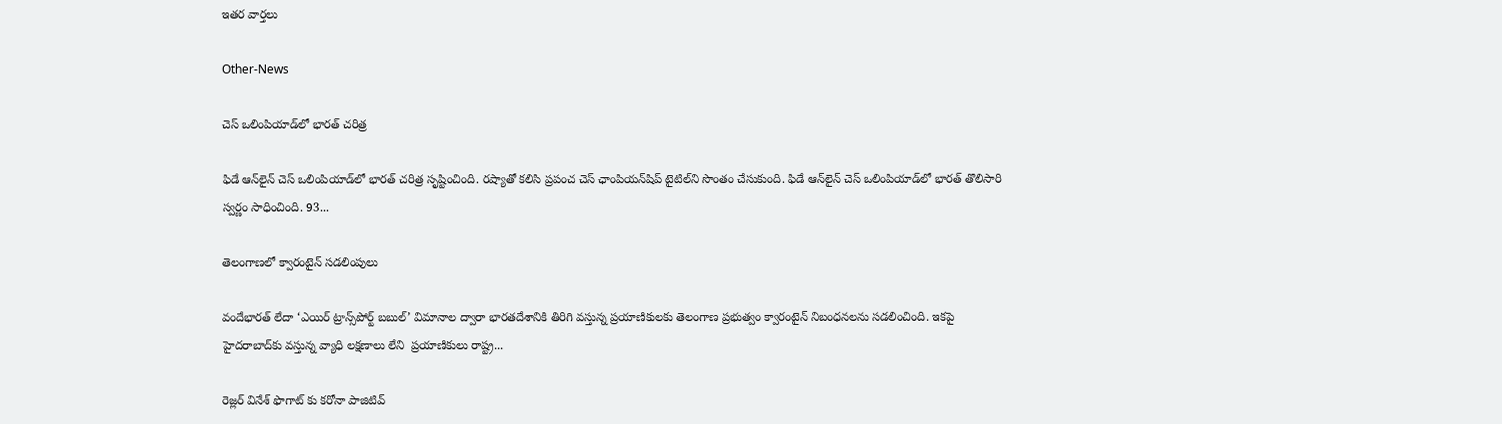ఇతర వార్తలు

Other-News

చెస్‌ ఒలింపియాడ్‌లో భారత్‌ చరిత్ర

ఫిడే ఆన్‌లైన్‌ చెస్‌ ఒలింపియాడ్‌లో భారత్‌ చరిత్ర సృష్టించింది. రష్యాతో కలిసి ప్రపంచ చెస్‌ ఛాంపియన్‌షిప్‌ టైటిల్‌ని సొంతం చేసుకుంది. ఫిడే ఆన్‌లైన్‌ చెస్‌ ఒలింపియాడ్‌లో భారత్‌ తొలిసారి స్వర్ణం సాధించింది. 93...

తెలంగాణలో క్వారంటైన్ సడలింపులు

వందేభారత్ లేదా ‘ఎయిర్ ట్రాన్స్‌పోర్ట్ బబుల్’ విమానాల ద్వారా భారతదేశానికి తిరిగి వస్తున్న ప్రయాణికులకు తెలంగాణ ప్రభుత్వం క్వారంటైన్ నిబంధనలను సడలించింది. ఇకపై హైదరాబాద్‌కు వస్తున్న వ్యాధి లక్షణాలు లేని  ప్రయాణికులు రాష్ట్ర...

రెజ్లర్‌ వినేశ్‌ ఫొగాట్ కు కరోనా పాజిటివ్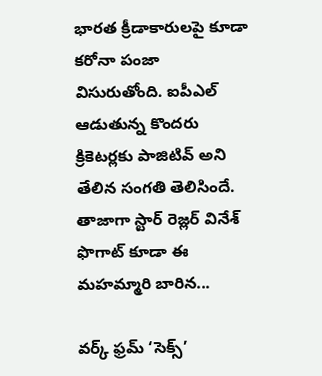భారత క్రీడాకారులపై కూడా కరోనా పంజా విసురుతోంది. ఐపీఎల్ ఆడుతున్న కొందరు క్రికెటర్లకు పాజిటివ్ అని తేలిన సంగతి తెలిసిందే. తాజాగా స్టార్ రెజ్లర్ వినేశ్ ఫొగాట్ కూడా ఈ మహమ్మారి బారిన...

వర్క్‌ ఫ్రమ్ ‘సెక్స్’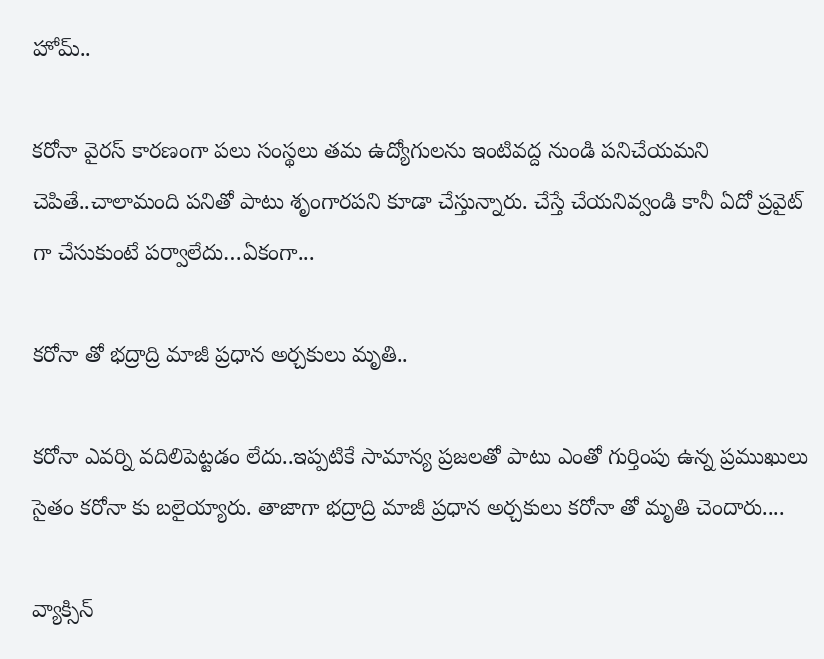హోమ్..

కరోనా వైరస్ కారణంగా పలు సంస్థలు తమ ఉద్యోగులను ఇంటివద్ద నుండి పనిచేయమని చెపితే..చాలామంది పనితో పాటు శృంగారపని కూడా చేస్తున్నారు. చేస్తే చేయనివ్వండి కానీ ఏదో ప్రవైట్ గా చేసుకుంటే పర్వాలేదు…ఏకంగా...

కరోనా తో భ‌ద్రాద్రి మాజీ ప్ర‌ధాన అర్చ‌కులు మృతి..

కరోనా ఎవర్ని వదిలిపెట్టడం లేదు..ఇప్పటికే సామాన్య ప్రజలతో పాటు ఎంతో గుర్తింపు ఉన్న ప్రముఖులు సైతం కరోనా కు బలైయ్యారు. తాజాగా భ‌ద్రాద్రి మాజీ ప్ర‌ధాన అర్చ‌కులు కరోనా తో మృతి చెందారు....

వ్యాక్సిన్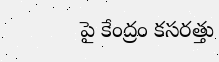పై కేంద్రం కసరత్తు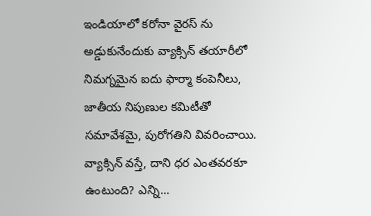ఇండియాలో కరోనా వైరస్ ను అడ్డుకునేందుకు వ్యాక్సిన్ తయారీలో నిమగ్నమైన ఐదు ఫార్మా కంపెనీలు, జాతీయ నిపుణుల కమిటీతో సమావేశమై, పురోగతిని వివరించాయి. వ్యాక్సిన్ వస్తే, దాని ధర ఎంతవరకూ ఉంటుంది? ఎన్ని...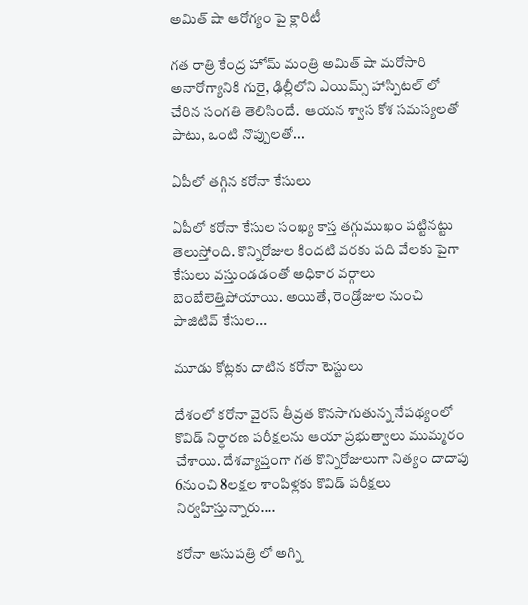అమిత్ షా ఆరోగ్యం పై క్లారిటీ

గత రాత్రి కేంద్ర హోమ్ మంత్రి అమిత్ షా మరోసారి అనారోగ్యానికి గురై, ఢిల్లీలోని ఎయిమ్స్ హాస్పిటల్ లో చేరిన సంగతి తెలిసిందే.  ఆయన శ్వాస కోశ సమస్యలతో పాటు, ఒంటి నొప్పులతో...

ఏపీలో తగ్గిన కరోనా కేసులు

ఏపీలో కరోనా కేసుల సంఖ్య కాస్త తగ్గుముఖం పట్టినట్టు తెలుస్తోంది. కొన్నిరోజుల కిందటి వరకు పది వేలకు పైగా కేసులు వస్తుండడంతో అధికార వర్గాలు బెంబేలెత్తిపోయాయి. అయితే, రెండ్రోజుల నుంచి పాజిటివ్ కేసుల...

మూడు కోట్లకు దాటిన కరోనా టెస్టులు

దేశంలో కరోనా వైరస్‌ తీవ్రత కొనసాగుతున్న నేపథ్యంలో కొవిడ్‌ నిర్ధారణ పరీక్షలను ఆయా ప్రభుత్వాలు ముమ్మరం చేశాయి. దేశవ్యాప్తంగా గత కొన్నిరోజులుగా నిత్యం దాదాపు 6నుంచి 8లక్షల శాంపిళ్లకు కొవిడ్‌ పరీక్షలు నిర్వహిస్తున్నారు....

కరోనా ఆసుపత్రి లో అగ్ని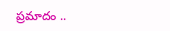ప్రమాదం ..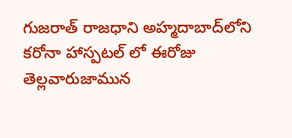గుజ‌రాత్ రాజ‌ధాని అహ్మ‌దాబాద్‌లోని కరోనా హాస్పటల్ లో ఈరోజు తెల్ల‌వారుజామున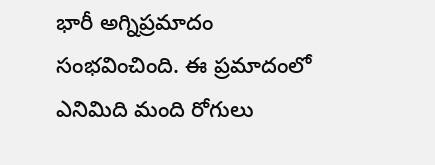భారీ అగ్నిప్ర‌మాదం సంభ‌వించింది. ఈ ప్రమాదంలో ఎనిమిది మంది రోగులు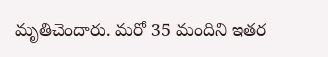మృతిచెందారు. మ‌రో 35 మందిని ఇత‌ర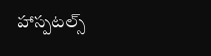హాస్పటల్స్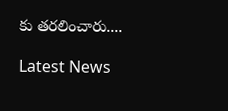కు త‌ర‌లించారు....

Latest News